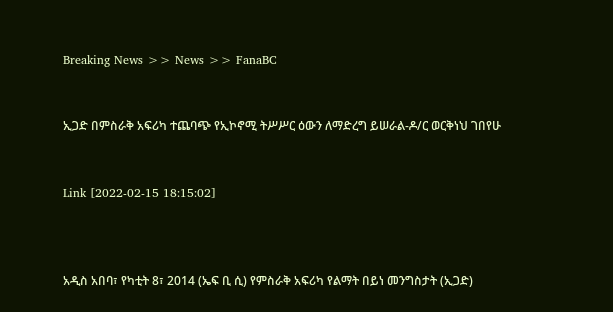Breaking News >> News >> FanaBC


ኢጋድ በምስራቅ አፍሪካ ተጨባጭ የኢኮኖሚ ትሥሥር ዕውን ለማድረግ ይሠራል-ዶ/ር ወርቅነህ ገበየሁ


Link [2022-02-15 18:15:02]



አዲስ አበባ፣ የካቲት 8፣ 2014 (ኤፍ ቢ ሲ) የምስራቅ አፍሪካ የልማት በይነ መንግስታት (ኢጋድ)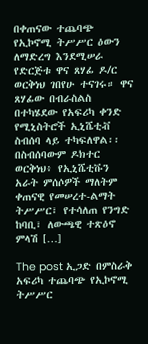በቀጠናው ተጨባጭ የኢኮኖሚ ትሥሥር ዕውን ለማድረግ እንደሚሠራ የድርጅቱ ዋና ጸሃፊ ዶ/ር ወርቅነህ ገበየሁ ተናገሩ። ዋና ጸሃፊው በብራስልስ በተካሄደው የአፍሪካ ቀንድ የሚኒስትሮች ኢኒሼቲቭ ስብሰባ ላይ ተካፍለዋል፡፡ በስብሰባውም ዶክተር ወርቅነህ፥ የኢኒሼቲቩን አራት ምሰሶዎች ማለትም ቀጠናዊ የመሠረተ-ልማት ትሥሥር፣ የተሳለጠ የንግድ ከባቢ፣ ለውጫዊ ተጽዕኖ ምላሽ […]

The post ኢጋድ በምስራቅ አፍሪካ ተጨባጭ የኢኮኖሚ ትሥሥር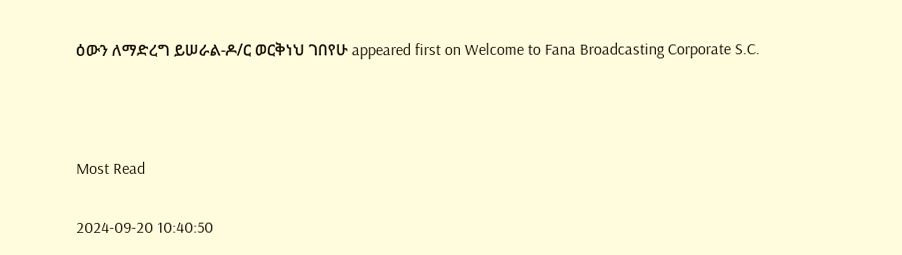ዕውን ለማድረግ ይሠራል-ዶ/ር ወርቅነህ ገበየሁ appeared first on Welcome to Fana Broadcasting Corporate S.C.



Most Read

2024-09-20 10:40:50